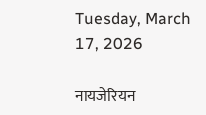Tuesday, March 17, 2026

नायजेरियन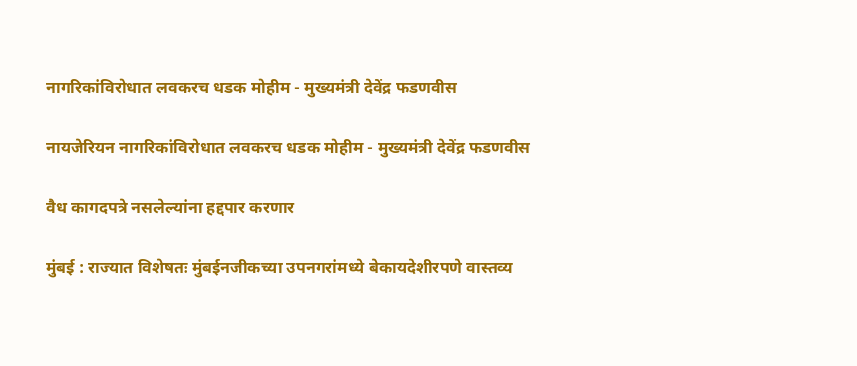नागरिकांविरोधात लवकरच धडक मोहीम - मुख्यमंत्री देवेंद्र फडणवीस

नायजेरियन नागरिकांविरोधात लवकरच धडक मोहीम - मुख्यमंत्री देवेंद्र फडणवीस

वैध कागदपत्रे नसलेल्यांना हद्दपार करणार

मुंबई : राज्यात विशेषतः मुंबईनजीकच्या उपनगरांमध्ये बेकायदेशीरपणे वास्तव्य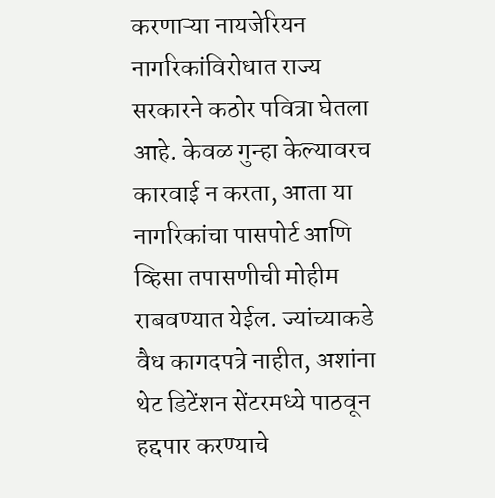करणाऱ्या नायजेरियन नागरिकांविरोधात राज्य सरकारने कठोर पवित्रा घेतला आहे. केवळ गुन्हा केल्यावरच कारवाई न करता, आता या नागरिकांचा पासपोर्ट आणि व्हिसा तपासणीची मोहीम राबवण्यात येईल. ज्यांच्याकडे वैध कागदपत्रे नाहीत, अशांना थेट डिटेंशन सेंटरमध्ये पाठवून हद्दपार करण्याचे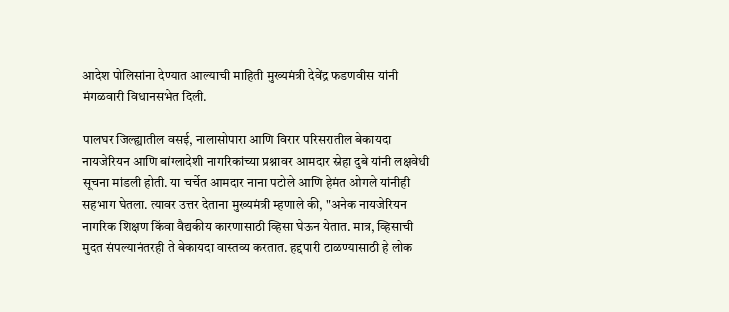आदेश पोलिसांना देण्यात आल्याची माहिती मुख्यमंत्री देवेंद्र फडणवीस यांनी मंगळवारी विधानसभेत दिली.

पालघर जिल्ह्यातील वसई, नालासोपारा आणि विरार परिसरातील बेकायदा नायजेरियन आणि बांग्लादेशी नागरिकांच्या प्रश्नावर आमदार स्नेहा दुबे यांनी लक्षवेधी सूचना मांडली होती. या चर्चेत आमदार नाना पटोले आणि हेमंत ओगले यांनीही सहभाग घेतला. त्यावर उत्तर देताना मुख्यमंत्री म्हणाले की, "अनेक नायजेरियन नागरिक शिक्षण किंवा वैद्यकीय कारणासाठी व्हिसा घेऊन येतात. मात्र, व्हिसाची मुदत संपल्यानंतरही ते बेकायदा वास्तव्य करतात. हद्दपारी टाळण्यासाठी हे लोक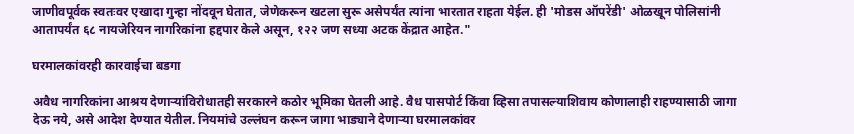जाणीवपूर्वक स्वतःवर एखादा गुन्हा नोंदवून घेतात, जेणेकरून खटला सुरू असेपर्यंत त्यांना भारतात राहता येईल. ही 'मोडस ऑपरेंडी' ओळखून पोलिसांनी आतापर्यंत ६८ नायजेरियन नागरिकांना हद्दपार केले असून, १२२ जण सध्या अटक केंद्रात आहेत."

घरमालकांवरही कारवाईचा बडगा

अवैध नागरिकांना आश्रय देणाऱ्यांविरोधातही सरकारने कठोर भूमिका घेतली आहे. वैध पासपोर्ट किंवा व्हिसा तपासल्याशिवाय कोणालाही राहण्यासाठी जागा देऊ नये, असे आदेश देण्यात येतील. नियमांचे उल्लंघन करून जागा भाड्याने देणाऱ्या घरमालकांवर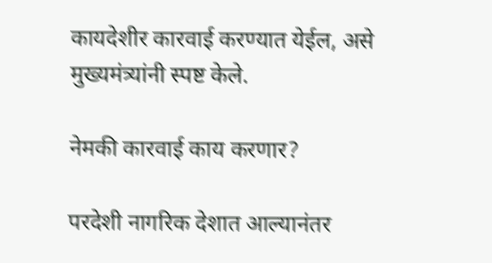कायदेशीर कारवाई करण्यात येईल, असे मुख्यमंत्र्यांनी स्पष्ट केले.

नेमकी कारवाई काय करणार?

परदेशी नागरिक देशात आल्यानंतर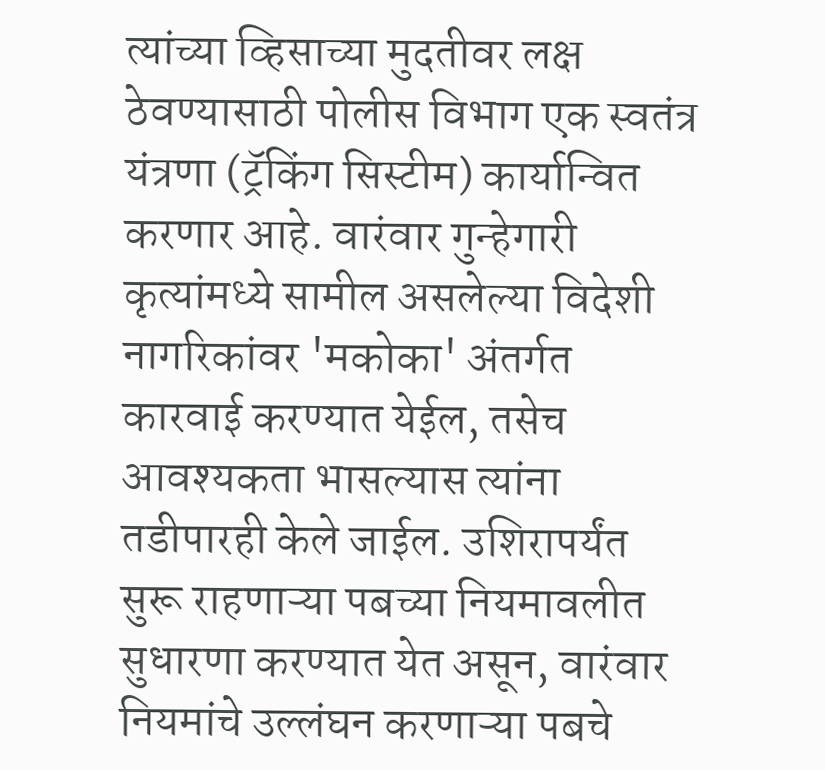त्यांच्या व्हिसाच्या मुदतीवर लक्ष ठेवण्यासाठी पोलीस विभाग एक स्वतंत्र यंत्रणा (ट्रॅकिंग सिस्टीम) कार्यान्वित करणार आहे. वारंवार गुन्हेगारी कृत्यांमध्ये सामील असलेल्या विदेशी नागरिकांवर 'मकोका' अंतर्गत कारवाई करण्यात येईल, तसेच आवश्यकता भासल्यास त्यांना तडीपारही केले जाईल. उशिरापर्यंत सुरू राहणाऱ्या पबच्या नियमावलीत सुधारणा करण्यात येत असून, वारंवार नियमांचे उल्लंघन करणाऱ्या पबचे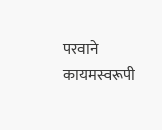परवाने कायमस्वरूपी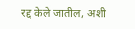रद्द केले जातील, अशी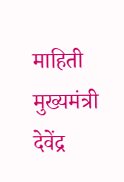माहिती मुख्यमंत्री देवेंद्र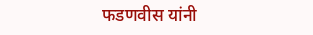फडणवीस यांनी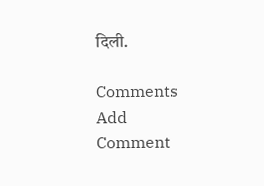दिली.

Comments
Add Comment